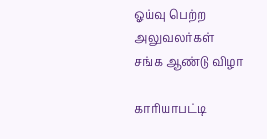ஓய்வு பெற்ற அலுவலர்கள் சங்க ஆண்டு விழா

காரியாபட்டி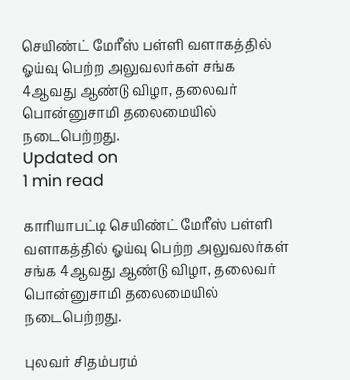செயிண்ட் மேரீஸ் பள்ளி வளாகத்தில் ஓய்வு பெற்ற அலுவலர்கள் சங்க 4ஆவது ஆண்டு விழா, தலைவர் பொன்னுசாமி தலைமையில் நடைபெற்றது.
Updated on
1 min read

காரியாபட்டி செயிண்ட் மேரீஸ் பள்ளி வளாகத்தில் ஓய்வு பெற்ற அலுவலர்கள் சங்க 4ஆவது ஆண்டு விழா, தலைவர் பொன்னுசாமி தலைமையில் நடைபெற்றது.

புலவர் சிதம்பரம்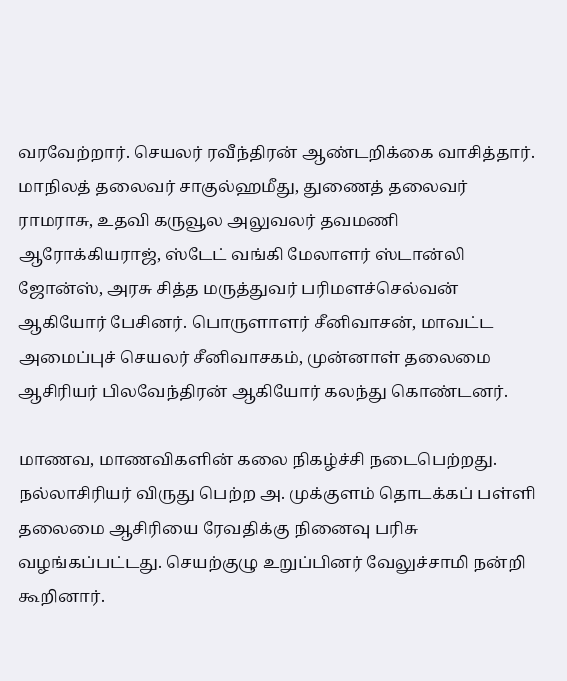வரவேற்றார். செயலர் ரவீந்திரன் ஆண்டறிக்கை வாசித்தார். மாநிலத் தலைவர் சாகுல்ஹமீது, துணைத் தலைவர் ராமராசு, உதவி கருவூல அலுவலர் தவமணி ஆரோக்கியராஜ், ஸ்டேட் வங்கி மேலாளர் ஸ்டான்லி ஜோன்ஸ், அரசு சித்த மருத்துவர் பரிமளச்செல்வன் ஆகியோர் பேசினர். பொருளாளர் சீனிவாசன், மாவட்ட அமைப்புச் செயலர் சீனிவாசகம், முன்னாள் தலைமை ஆசிரியர் பிலவேந்திரன் ஆகியோர் கலந்து கொண்டனர்.

மாணவ, மாணவிகளின் கலை நிகழ்ச்சி நடைபெற்றது. நல்லாசிரியர் விருது பெற்ற அ. முக்குளம் தொடக்கப் பள்ளி தலைமை ஆசிரியை ரேவதிக்கு நினைவு பரிசு வழங்கப்பட்டது. செயற்குழு உறுப்பினர் வேலுச்சாமி நன்றி கூறினார்.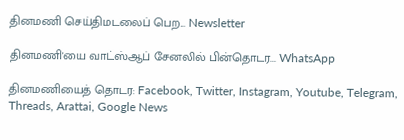தினமணி செய்திமடலைப் பெற... Newsletter

தினமணி'யை வாட்ஸ்ஆப் சேனலில் பின்தொடர... WhatsApp

தினமணியைத் தொடர: Facebook, Twitter, Instagram, Youtube, Telegram, Threads, Arattai, Google News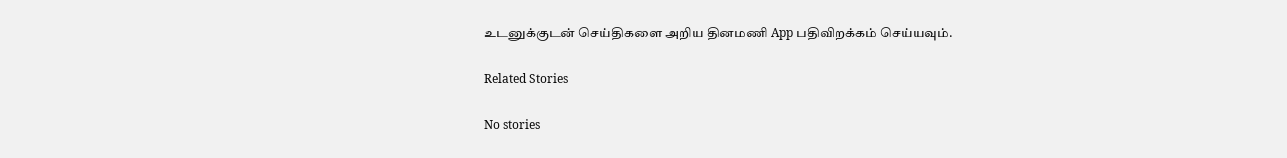உடனுக்குடன் செய்திகளை அறிய தினமணி App பதிவிறக்கம் செய்யவும்.

Related Stories

No stories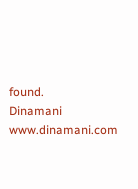found.
Dinamani
www.dinamani.com